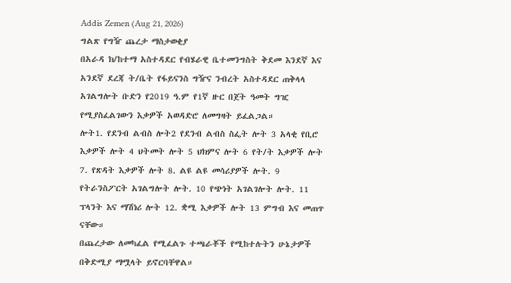Addis Zemen (Aug 21, 2026)
ግልጽ የግዥ ጨረታ ማስታወቂያ
በአራዳ ክ/ከተማ አስተዳደር የብሄራዊ ቤተመንግስት ቅደመ እንደኛ እና አንደኛ ደረጃ ት/ቤት የፋይናንስ ግዥና ንብረት አስተዳደር ጠቅላላ አገልግሎት ቡድን የ2019 ዓ.ም የ1ኛ ዙር በጀት ዓመት ግዢ የሚያስፈልገውን እቃዎች አወዳድሮ ለመግዛት ይፈልጋል።
ሎት1. የደንብ ልብስ ሎት2 የደንብ ልብስ ስፌት ሎት 3 አላቂ የቢሮ እቃዎች ሎት 4 ህትመት ሎት 5 ህክምና ሎት 6 የት/ት እቃዎች ሎት 7. የጽዳት እቃዎች ሎት 8. ልዩ ልዩ መሳሪያዎች ሎት. 9 የትራንስፖርት አገልግሎት ሎት. 10 የጭነት አገልገሎት ሎት. 11 ፕላንት እና ማሽነሪ ሎት 12. ቋሚ እቃዎች ሎት 13 ምግብ እና መጠጥ ናቸው።
በጨረታው ለመካፈል የሚፈልጉ ተጫራቾች የሚከተሉትን ሁኔታዎች በቅድሚያ ማሟላት ይኖርባቸዋል።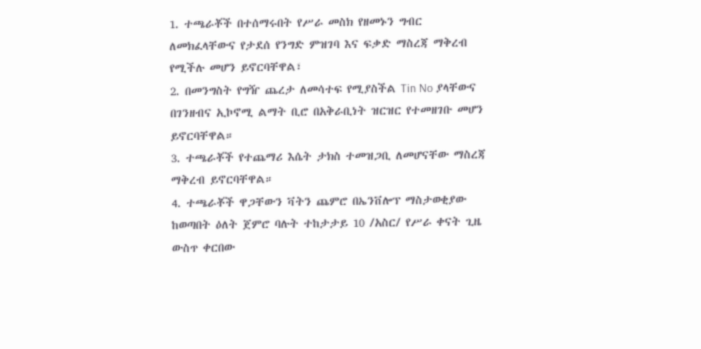1. ተጫራቾች በተሰማሩበት የሥራ መስክ የዘመኑን ግብር ለመክፈላቸውና የታደሰ የንግድ ምዝገባ እና ፍቃድ ማስረጃ ማቅረብ የሚችሉ መሆን ይኖርባቸዋል፣
2. በመንግስት የግዥ ጨረታ ለመሳተፍ የሚያስችል Tin No ያላቸውና በገንዘብና ኢኮኖሚ ልማት ቢሮ በአቅራቢነት ዝርዝር የተመዘገቡ መሆን ይኖርባቸዋል።
3. ተጫራቾች የተጨማሪ እሴት ታክስ ተመዝጋቢ ለመሆናቸው ማስረጃ ማቅረብ ይኖርባቸዋል።
4. ተጫራቾች ዋጋቸውን ቫትን ጨምሮ በኤንቨሎፕ ማስታወቂያው ከወጣበት ዕለት ጀምሮ ባሉት ተከታታይ 10 /አስር/ የሥራ ቀናት ጊዜ ውስጥ ቀርበው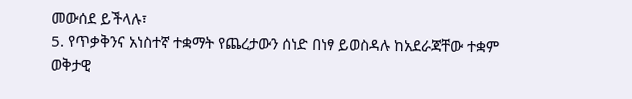መውሰደ ይችላሉ፣
5. የጥቃቅንና አነስተኛ ተቋማት የጨረታውን ሰነድ በነፃ ይወስዳሉ ከአደራጃቸው ተቋም ወቅታዊ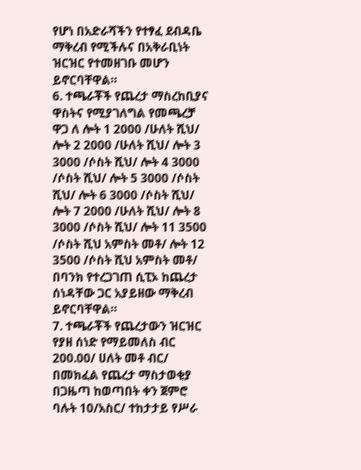የሆነ በአድራሻችን የተፃፈ ደብዳቤ ማቅረብ የሚችሉና በአቅራቢነት ዝርዝር የተመዘገቡ መሆን ይኖርባቸዋል።
6. ተጫራቾች የጨረታ ማስረከቢያና ዋስትና የሚያገለግል የመጫረቻ ዋጋ ለ ሎት 1 2000 /ሁለት ሺህ/ ሎት 2 2000 /ሁለት ሺህ/ ሎት 3 3000 /ሶስት ሺህ/ ሎት 4 3000 /ሶስት ሺህ/ ሎት 5 3000 /ሶስት ሺህ/ ሎት 6 3000 /ሶስት ሺህ/ ሎት 7 2000 /ሁለት ሺህ/ ሎት 8 3000 /ሶስት ሺህ/ ሎት 11 3500 /ሶስት ሺህ አምስት መቶ/ ሎት 12 3500 /ሶስት ሺህ አምስት መቶ/ በባንክ የተረጋገጠ ሲፒኦ ከጨረታ ሰነዳቸው ጋር አያይዘው ማቅረብ ይኖርባቸዋል።
7. ተጫራቾች የጨረታውን ዝርዝር የያዘ ሰነድ የማይመለስ ብር 200.00/ ሀለት መቶ ብር/ በመክፈል የጨረታ ማስታወቂያ በጋዜጣ ከወጣበት ቀን ጀምሮ ባሉት 10/አስር/ ተከታታይ የሥራ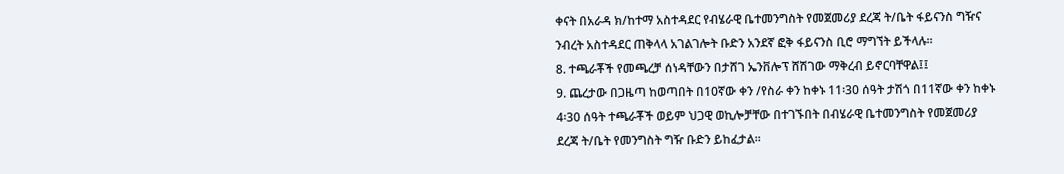ቀናት በአራዳ ክ/ከተማ አስተዳደር የብሄራዊ ቤተመንግስት የመጀመሪያ ደረጃ ት/ቤት ፋይናንስ ግዥና ንብረት አስተዳደር ጠቅላላ አገልገሎት ቡድን አንደኛ ፎቅ ፋይናንስ ቢሮ ማግኘት ይችላሉ።
8. ተጫራቾች የመጫረቻ ሰነዳቸውን በታሸገ ኤንቨሎፕ ሸሽገው ማቅረብ ይኖርባቸዋል፤፤
9. ጨረታው በጋዜጣ ከወጣበት በ10ኛው ቀን /የስራ ቀን ከቀኑ 11፡30 ሰዓት ታሽጎ በ11ኛው ቀን ከቀኑ 4፡30 ሰዓት ተጫራቾች ወይም ህጋዊ ወኪሎቻቸው በተገኙበት በብሄራዊ ቤተመንግስት የመጀመሪያ ደረጃ ት/ቤት የመንግስት ግዥ ቡድን ይከፈታል።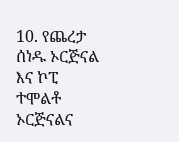10. የጨረታ ሰነዱ ኦርጅናል እና ኮፒ ተሞልቶ ኦርጅናልና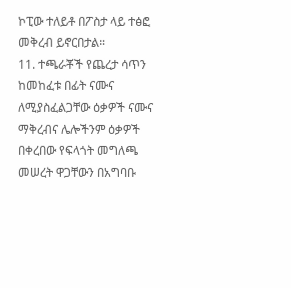ኮፒው ተለይቶ በፖስታ ላይ ተፅፎ መቅረብ ይኖርበታል።
11. ተጫራቾች የጨረታ ሳጥን ከመከፈቱ በፊት ናሙና ለሚያስፈልጋቸው ዕቃዎች ናሙና ማቅረብና ሌሎችንም ዕቃዎች በቀረበው የፍላጎት መግለጫ መሠረት ዋጋቸውን በአግባቡ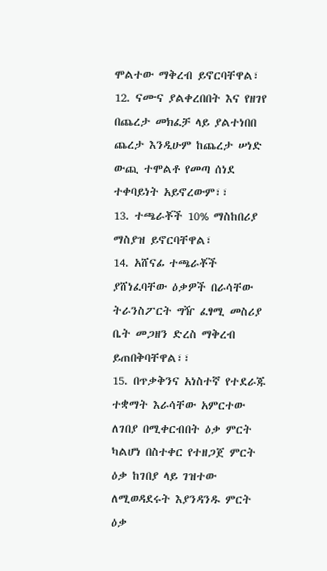ሞልተው ማቅረብ ይኖርባቸዋል፣
12. ናሙና ያልቀረበበት እና የዘገየ በጨረታ መክፈቻ ላይ ያልተነበበ ጨረታ እንዲሁም ከጨረታ ሠነድ ውጪ ተሞልቶ የመጣ ሰነደ ተቀባይነት አይኖረውም፣፣
13. ተጫራቾች 10% ማስከበሪያ ማስያዝ ይኖርባቸዋል፣
14. አሸናፊ ተጫራቾች ያሸነፈባቸው ዕቃዎች በራሳቸው ትራንስፖርት ግዥ ፈፃሚ መስሪያ ቤት መጋዘን ድረስ ማቅረብ ይጠበቅባቸዋል፣፣
15. በጥቃቅንና አነስተኛ የተደራጁ ተቋማት እራሳቸው አምርተው ለገበያ በሚቀርብበት ዕቃ ምርት ካልሆነ በስተቀር የተዘጋጀ ምርት ዕቃ ከገበያ ላይ ገዝተው ለሚወዳደሩት እያንዳንዱ ምርት ዕቃ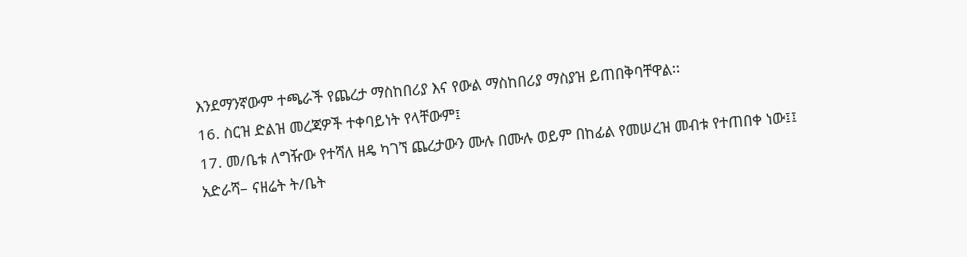እንደማንኛውም ተጫራች የጨረታ ማስከበሪያ እና የውል ማስከበሪያ ማስያዝ ይጠበቅባቸዋል፡፡
16. ስርዝ ድልዝ መረጃዎች ተቀባይነት የላቸውም፤
17. መ/ቤቱ ለግዥው የተሻለ ዘዴ ካገኘ ጨረታውን ሙሉ በሙሉ ወይም በከፊል የመሠረዝ መብቱ የተጠበቀ ነው፤፤
አድራሻ– ናዘሬት ት/ቤት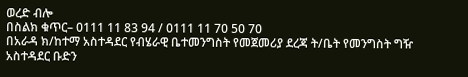ወረድ ብሎ
በስልክ ቁጥር– 0111 11 83 94 / 0111 11 70 50 70
በአራዳ ክ/ከተማ አስተዳደር የብሄራዊ ቤተመንግስት የመጀመሪያ ደረጃ ት/ቤት የመንግስት ግዥ አስተዳደር ቡድን